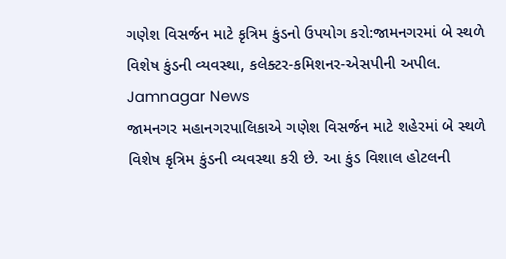ગણેશ વિસર્જન માટે કૃત્રિમ કુંડનો ઉપયોગ કરો:જામનગરમાં બે સ્થળે વિશેષ કુંડની વ્યવસ્થા, કલેક્ટર-કમિશનર-એસપીની અપીલ. Jamnagar News
જામનગર મહાનગરપાલિકાએ ગણેશ વિસર્જન માટે શહેરમાં બે સ્થળે વિશેષ કૃત્રિમ કુંડની વ્યવસ્થા કરી છે. આ કુંડ વિશાલ હોટલની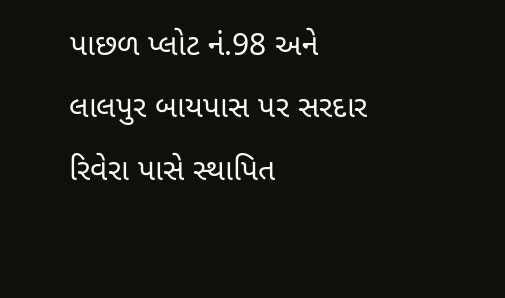પાછળ પ્લોટ નં.98 અને લાલપુર બાયપાસ પર સરદાર રિવેરા પાસે સ્થાપિત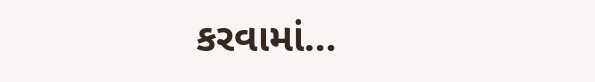કરવામાં…